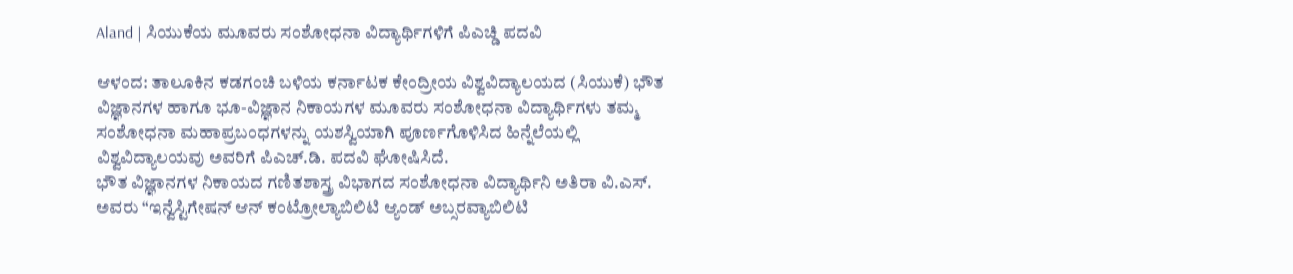Aland | ಸಿಯುಕೆಯ ಮೂವರು ಸಂಶೋಧನಾ ವಿದ್ಯಾರ್ಥಿಗಳಿಗೆ ಪಿಎಚ್ಡಿ ಪದವಿ

ಆಳಂದ: ತಾಲೂಕಿನ ಕಡಗಂಚಿ ಬಳಿಯ ಕರ್ನಾಟಕ ಕೇಂದ್ರೀಯ ವಿಶ್ವವಿದ್ಯಾಲಯದ (ಸಿಯುಕೆ) ಭೌತ ವಿಜ್ಞಾನಗಳ ಹಾಗೂ ಭೂ-ವಿಜ್ಞಾನ ನಿಕಾಯಗಳ ಮೂವರು ಸಂಶೋಧನಾ ವಿದ್ಯಾರ್ಥಿಗಳು ತಮ್ಮ ಸಂಶೋಧನಾ ಮಹಾಪ್ರಬಂಧಗಳನ್ನು ಯಶಸ್ವಿಯಾಗಿ ಪೂರ್ಣಗೊಳಿಸಿದ ಹಿನ್ನೆಲೆಯಲ್ಲಿ ವಿಶ್ವವಿದ್ಯಾಲಯವು ಅವರಿಗೆ ಪಿಎಚ್.ಡಿ. ಪದವಿ ಘೋಷಿಸಿದೆ.
ಭೌತ ವಿಜ್ಞಾನಗಳ ನಿಕಾಯದ ಗಣಿತಶಾಸ್ತ್ರ ವಿಭಾಗದ ಸಂಶೋಧನಾ ವಿದ್ಯಾರ್ಥಿನಿ ಅತಿರಾ ವಿ.ಎಸ್. ಅವರು “ಇನ್ವೆಸ್ಟಿಗೇಷನ್ ಆನ್ ಕಂಟ್ರೋಲ್ಯಾಬಿಲಿಟಿ ಆ್ಯಂಡ್ ಅಬ್ಸರವ್ಯಾಬಿಲಿಟಿ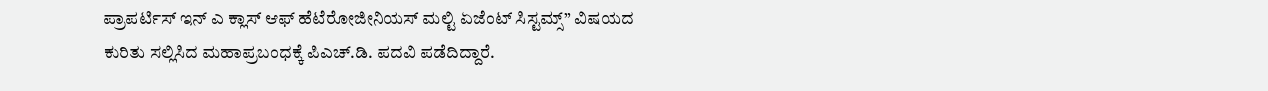ಪ್ರಾಪರ್ಟಿಸ್ ಇನ್ ಎ ಕ್ಲಾಸ್ ಆಫ್ ಹೆಟೆರೋಜೀನಿಯಸ್ ಮಲ್ಟಿ ಏಜೆಂಟ್ ಸಿಸ್ಟಮ್ಸ್” ವಿಷಯದ ಕುರಿತು ಸಲ್ಲಿಸಿದ ಮಹಾಪ್ರಬಂಧಕ್ಕೆ ಪಿಎಚ್.ಡಿ. ಪದವಿ ಪಡೆದಿದ್ದಾರೆ.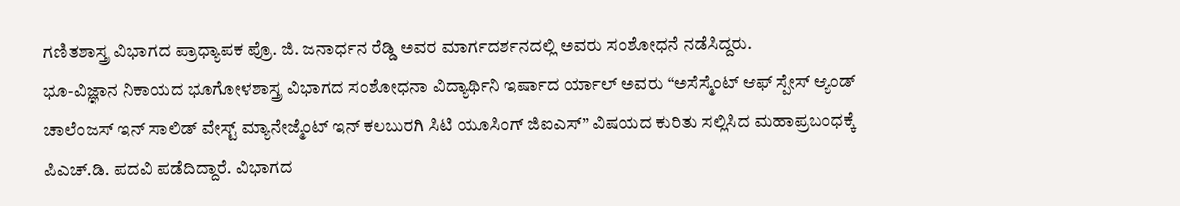ಗಣಿತಶಾಸ್ತ್ರ ವಿಭಾಗದ ಪ್ರಾಧ್ಯಾಪಕ ಪ್ರೊ. ಜಿ. ಜನಾರ್ಧನ ರೆಡ್ಡಿ ಅವರ ಮಾರ್ಗದರ್ಶನದಲ್ಲಿ ಅವರು ಸಂಶೋಧನೆ ನಡೆಸಿದ್ದರು.
ಭೂ-ವಿಜ್ಞಾನ ನಿಕಾಯದ ಭೂಗೋಳಶಾಸ್ತ್ರ ವಿಭಾಗದ ಸಂಶೋಧನಾ ವಿದ್ಯಾರ್ಥಿನಿ ಇರ್ಷಾದ ರ್ಯಾಲ್ ಅವರು “ಅಸೆಸ್ಮೆಂಟ್ ಆಫ್ ಸ್ಪೇಸ್ ಆ್ಯಂಡ್ ಚಾಲೆಂಜಸ್ ಇನ್ ಸಾಲಿಡ್ ವೇಸ್ಟ್ ಮ್ಯಾನೇಜ್ಮೆಂಟ್ ಇನ್ ಕಲಬುರಗಿ ಸಿಟಿ ಯೂಸಿಂಗ್ ಜಿಐಎಸ್” ವಿಷಯದ ಕುರಿತು ಸಲ್ಲಿಸಿದ ಮಹಾಪ್ರಬಂಧಕ್ಕೆ ಪಿಎಚ್.ಡಿ. ಪದವಿ ಪಡೆದಿದ್ದಾರೆ. ವಿಭಾಗದ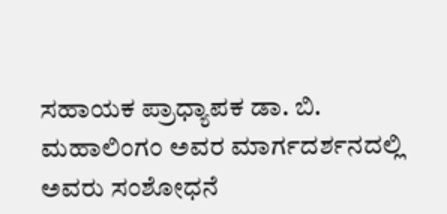ಸಹಾಯಕ ಪ್ರಾಧ್ಯಾಪಕ ಡಾ. ಬಿ. ಮಹಾಲಿಂಗಂ ಅವರ ಮಾರ್ಗದರ್ಶನದಲ್ಲಿ ಅವರು ಸಂಶೋಧನೆ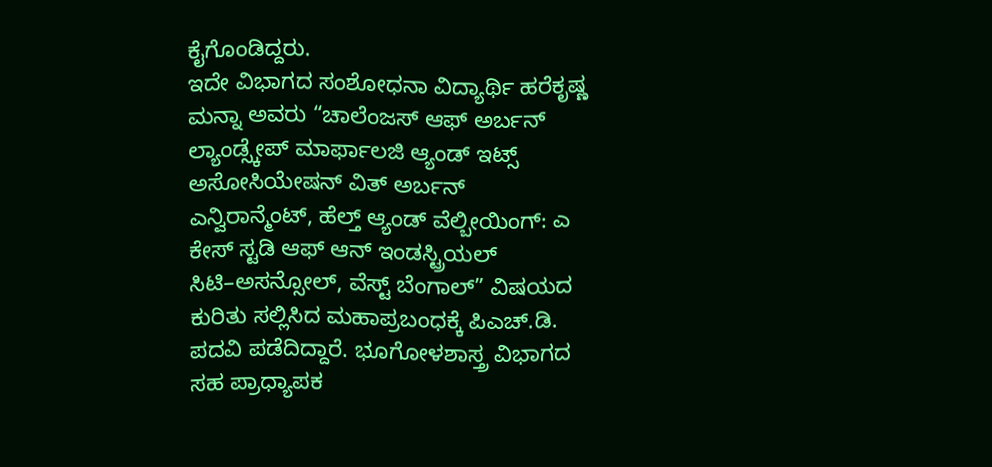ಕೈಗೊಂಡಿದ್ದರು.
ಇದೇ ವಿಭಾಗದ ಸಂಶೋಧನಾ ವಿದ್ಯಾರ್ಥಿ ಹರೆಕೃಷ್ಣ ಮನ್ನಾ ಅವರು “ಚಾಲೆಂಜಸ್ ಆಫ್ ಅರ್ಬನ್ ಲ್ಯಾಂಡ್ಸ್ಕೇಪ್ ಮಾರ್ಫಾಲಜಿ ಆ್ಯಂಡ್ ಇಟ್ಸ್ ಅಸೋಸಿಯೇಷನ್ ವಿತ್ ಅರ್ಬನ್ ಎನ್ವಿರಾನ್ಮೆಂಟ್, ಹೆಲ್ತ್ ಆ್ಯಂಡ್ ವೆಲ್ಬೀಯಿಂಗ್: ಎ ಕೇಸ್ ಸ್ಟಡಿ ಆಫ್ ಆನ್ ಇಂಡಸ್ಟ್ರಿಯಲ್ ಸಿಟಿ–ಅಸನ್ಸೋಲ್, ವೆಸ್ಟ್ ಬೆಂಗಾಲ್” ವಿಷಯದ ಕುರಿತು ಸಲ್ಲಿಸಿದ ಮಹಾಪ್ರಬಂಧಕ್ಕೆ ಪಿಎಚ್.ಡಿ. ಪದವಿ ಪಡೆದಿದ್ದಾರೆ. ಭೂಗೋಳಶಾಸ್ತ್ರ ವಿಭಾಗದ ಸಹ ಪ್ರಾಧ್ಯಾಪಕ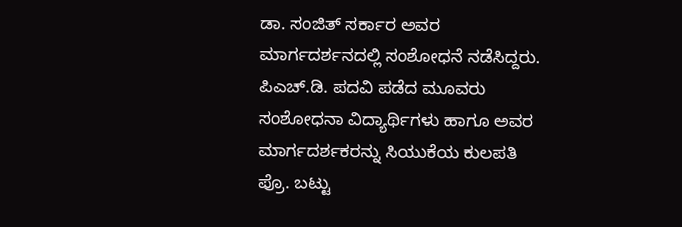ಡಾ. ಸಂಜಿತ್ ಸರ್ಕಾರ ಅವರ ಮಾರ್ಗದರ್ಶನದಲ್ಲಿ ಸಂಶೋಧನೆ ನಡೆಸಿದ್ದರು.
ಪಿಎಚ್.ಡಿ. ಪದವಿ ಪಡೆದ ಮೂವರು ಸಂಶೋಧನಾ ವಿದ್ಯಾರ್ಥಿಗಳು ಹಾಗೂ ಅವರ ಮಾರ್ಗದರ್ಶಕರನ್ನು ಸಿಯುಕೆಯ ಕುಲಪತಿ ಪ್ರೊ. ಬಟ್ಟು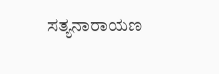ಸತ್ಯನಾರಾಯಣ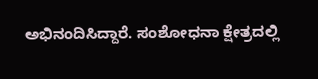ಅಭಿನಂದಿಸಿದ್ದಾರೆ. ಸಂಶೋಧನಾ ಕ್ಷೇತ್ರದಲ್ಲಿ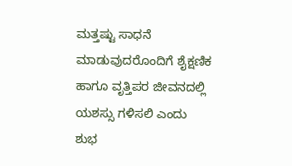ಮತ್ತಷ್ಟು ಸಾಧನೆ ಮಾಡುವುದರೊಂದಿಗೆ ಶೈಕ್ಷಣಿಕ ಹಾಗೂ ವೃತ್ತಿಪರ ಜೀವನದಲ್ಲಿ ಯಶಸ್ಸು ಗಳಿಸಲಿ ಎಂದು ಶುಭ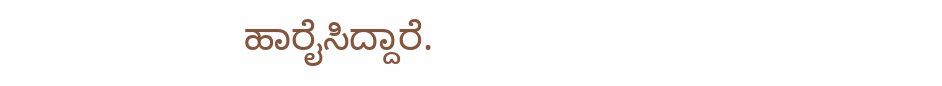ಹಾರೈಸಿದ್ದಾರೆ.